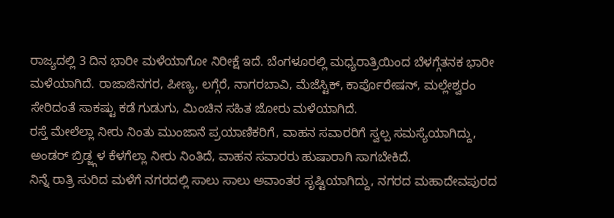ರಾಜ್ಯದಲ್ಲಿ 3 ದಿನ ಭಾರೀ ಮಳೆಯಾಗೋ ನಿರೀಕ್ಷೆ ಇದೆ. ಬೆಂಗಳೂರಲ್ಲಿ ಮಧ್ಯರಾತ್ರಿಯಿಂದ ಬೆಳಗ್ಗೆತನಕ ಭಾರೀ ಮಳೆಯಾಗಿದೆ. ರಾಜಾಜಿನಗರ, ಪೀಣ್ಯ, ಲಗ್ಗೆರೆ, ನಾಗರಬಾವಿ, ಮೆಜೆಸ್ಟಿಕ್, ಕಾರ್ಪೊರೇಷನ್, ಮಲ್ಲೇಶ್ವರಂ ಸೇರಿದಂತೆ ಸಾಕಷ್ಟು ಕಡೆ ಗುಡುಗು, ಮಿಂಚಿನ ಸಹಿತ ಜೋರು ಮಳೆಯಾಗಿದೆ.
ರಸ್ತೆ ಮೇಲೆಲ್ಲಾ ನೀರು ನಿಂತು ಮುಂಜಾನೆ ಪ್ರಯಾಣಿಕರಿಗೆ, ವಾಹನ ಸವಾರರಿಗೆ ಸ್ವಲ್ಪ ಸಮಸ್ಯೆಯಾಗಿದ್ದು, ಅಂಡರ್ ಬ್ರಿಡ್ಜ್ಗಳ ಕೆಳಗೆಲ್ಲಾ ನೀರು ನಿಂತಿದೆ, ವಾಹನ ಸವಾರರು ಹುಷಾರಾಗಿ ಸಾಗಬೇಕಿದೆ.
ನಿನ್ನೆ ರಾತ್ರಿ ಸುರಿದ ಮಳೆಗೆ ನಗರದಲ್ಲಿ ಸಾಲು ಸಾಲು ಅವಾಂತರ ಸೃಷ್ಟಿಯಾಗಿದ್ದು, ನಗರದ ಮಹಾದೇವಪುರದ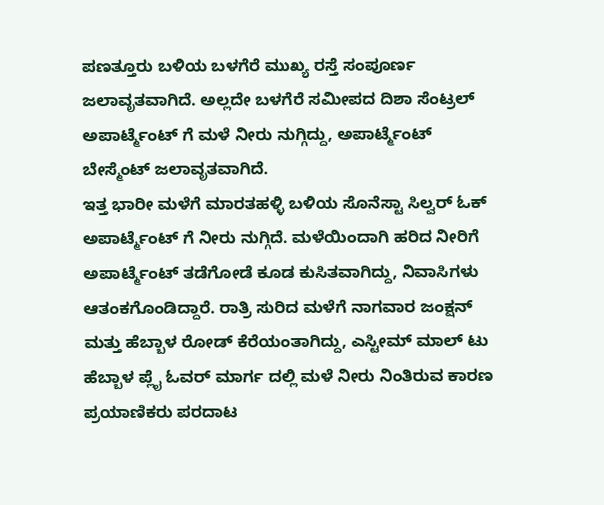ಪಣತ್ತೂರು ಬಳಿಯ ಬಳಗೆರೆ ಮುಖ್ಯ ರಸ್ತೆ ಸಂಪೂರ್ಣ ಜಲಾವೃತವಾಗಿದೆ. ಅಲ್ಲದೇ ಬಳಗೆರೆ ಸಮೀಪದ ದಿಶಾ ಸೆಂಟ್ರಲ್ ಅಪಾರ್ಟ್ಮೆಂಟ್ ಗೆ ಮಳೆ ನೀರು ನುಗ್ಗಿದ್ದು, ಅಪಾರ್ಟ್ಮೆಂಟ್ ಬೇಸ್ಮೆಂಟ್ ಜಲಾವೃತವಾಗಿದೆ.
ಇತ್ತ ಭಾರೀ ಮಳೆಗೆ ಮಾರತಹಳ್ಳಿ ಬಳಿಯ ಸೊನೆಸ್ಟಾ ಸಿಲ್ವರ್ ಓಕ್ ಅಪಾರ್ಟ್ಮೆಂಟ್ ಗೆ ನೀರು ನುಗ್ಗಿದೆ. ಮಳೆಯಿಂದಾಗಿ ಹರಿದ ನೀರಿಗೆ ಅಪಾರ್ಟ್ಮೆಂಟ್ ತಡೆಗೋಡೆ ಕೂಡ ಕುಸಿತವಾಗಿದ್ದು, ನಿವಾಸಿಗಳು ಆತಂಕಗೊಂಡಿದ್ದಾರೆ. ರಾತ್ರಿ ಸುರಿದ ಮಳೆಗೆ ನಾಗವಾರ ಜಂಕ್ಷನ್ ಮತ್ತು ಹೆಬ್ಬಾಳ ರೋಡ್ ಕೆರೆಯಂತಾಗಿದ್ದು, ಎಸ್ಟೀಮ್ ಮಾಲ್ ಟು ಹೆಬ್ಬಾಳ ಪ್ಲೈ ಓವರ್ ಮಾರ್ಗ ದಲ್ಲಿ ಮಳೆ ನೀರು ನಿಂತಿರುವ ಕಾರಣ ಪ್ರಯಾಣಿಕರು ಪರದಾಟ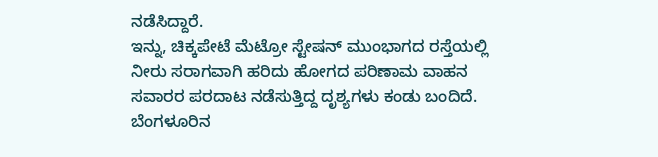ನಡೆಸಿದ್ದಾರೆ.
ಇನ್ನು, ಚಿಕ್ಕಪೇಟೆ ಮೆಟ್ರೋ ಸ್ಟೇಷನ್ ಮುಂಭಾಗದ ರಸ್ತೆಯಲ್ಲಿ ನೀರು ಸರಾಗವಾಗಿ ಹರಿದು ಹೋಗದ ಪರಿಣಾಮ ವಾಹನ ಸವಾರರ ಪರದಾಟ ನಡೆಸುತ್ತಿದ್ದ ದೃಶ್ಯಗಳು ಕಂಡು ಬಂದಿದೆ. ಬೆಂಗಳೂರಿನ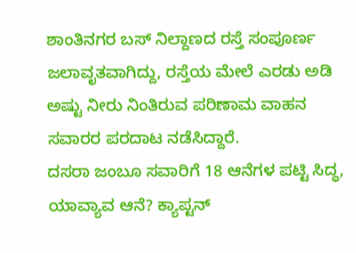ಶಾಂತಿನಗರ ಬಸ್ ನಿಲ್ದಾಣದ ರಸ್ತೆ ಸಂಪೂರ್ಣ ಜಲಾವೃತವಾಗಿದ್ದು, ರಸ್ತೆಯ ಮೇಲೆ ಎರಡು ಅಡಿ ಅಷ್ಟು ನೀರು ನಿಂತಿರುವ ಪರಿಣಾಮ ವಾಹನ ಸವಾರರ ಪರದಾಟ ನಡೆಸಿದ್ದಾರೆ.
ದಸರಾ ಜಂಬೂ ಸವಾರಿಗೆ 18 ಆನೆಗಳ ಪಟ್ಟಿ ಸಿದ್ಧ, ಯಾವ್ಯಾವ ಆನೆ? ಕ್ಯಾಪ್ಟನ್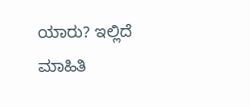ಯಾರು? ಇಲ್ಲಿದೆ ಮಾಹಿತಿ